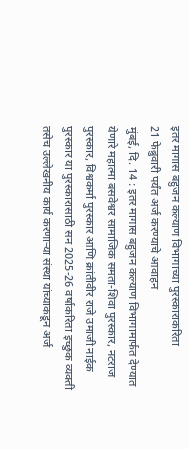इतर मागास बहुजन कल्याण विभागाच्या पुरस्काराकरिता
21 फेब्रुवारी पर्यंत अर्ज करण्याचे आवाहन
मुंबई, दि. 14 : इतर मागास बहुजन कल्याण विभागामार्फत देण्यात येणारे महात्मा बसवेश्वर सामाजिक समता-शिवा पुरस्कार, नटराज पुरस्कार, विश्वकर्मा पुरस्कार आणि क्रांतीवीर राजे उमाजी नाईक पुरस्कार या पुरस्कारासाठी सन 2025-26 वर्षाकरिता इच्छुक व्यक्ती तसेच उल्लेखनीय कार्य करणाऱ्या संस्था यांच्याकडून अर्ज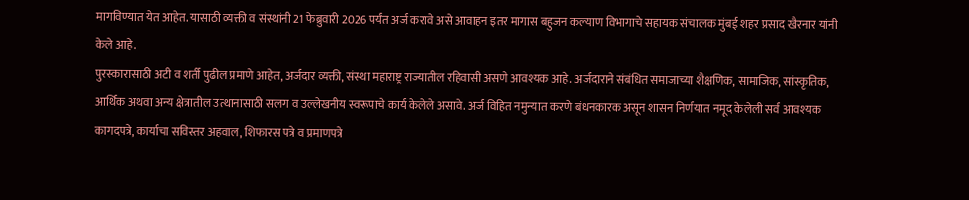मागविण्यात येत आहेत. यासाठी व्यक्ती व संस्थांनी 21 फेब्रुवारी 2026 पर्यंत अर्ज करावे असे आवाहन इतर मागास बहुजन कल्याण विभागाचे सहायक संचालक मुंबई शहर प्रसाद खैरनार यांनी केले आहे.
पुरस्कारासाठी अटी व शर्ती पुढील प्रमाणे आहेत, अर्जदार व्यक्ती, संस्था महाराष्ट्र राज्यातील रहिवासी असणे आवश्यक आहे. अर्जदाराने संबंधित समाजाच्या शैक्षणिक, सामाजिक, सांस्कृतिक, आर्थिक अथवा अन्य क्षेत्रातील उत्थानासाठी सलग व उल्लेखनीय स्वरूपाचे कार्य केलेले असावे. अर्ज विहित नमुन्यात करणे बंधनकारक असून शासन निर्णयात नमूद केलेली सर्व आवश्यक कागदपत्रे, कार्याचा सविस्तर अहवाल, शिफारस पत्रे व प्रमाणपत्रे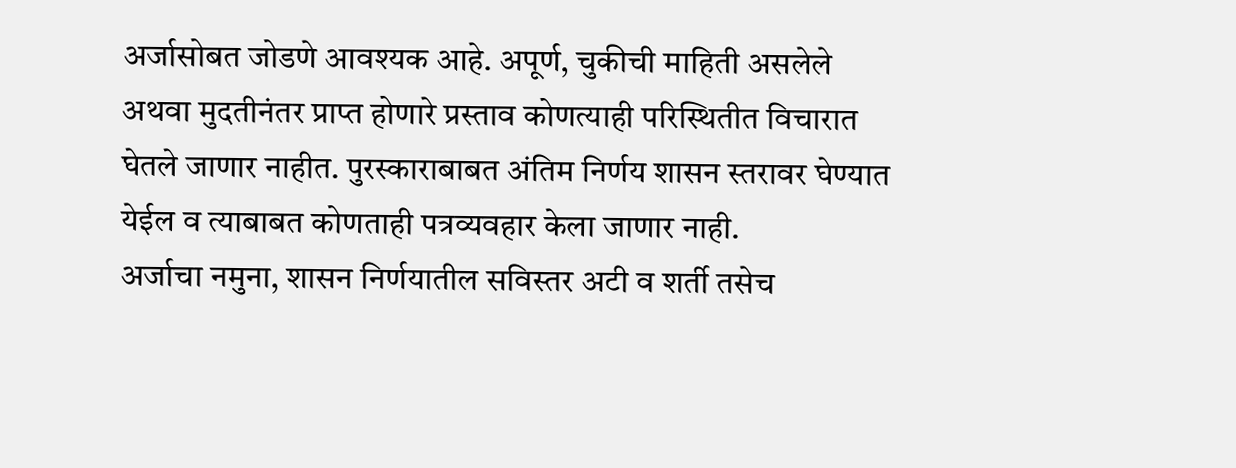अर्जासोबत जोडणे आवश्यक आहे. अपूर्ण, चुकीची माहिती असलेले अथवा मुदतीनंतर प्राप्त होणारे प्रस्ताव कोणत्याही परिस्थितीत विचारात घेतले जाणार नाहीत. पुरस्काराबाबत अंतिम निर्णय शासन स्तरावर घेण्यात येईल व त्याबाबत कोणताही पत्रव्यवहार केला जाणार नाही.
अर्जाचा नमुना, शासन निर्णयातील सविस्तर अटी व शर्ती तसेच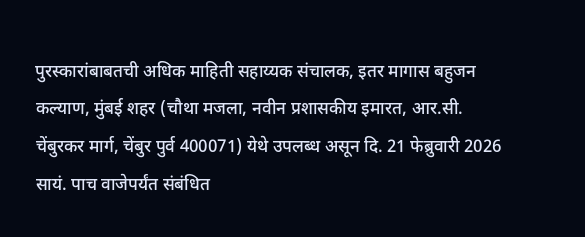पुरस्कारांबाबतची अधिक माहिती सहाय्यक संचालक, इतर मागास बहुजन कल्याण, मुंबई शहर (चौथा मजला, नवीन प्रशासकीय इमारत, आर.सी. चेंबुरकर मार्ग, चेंबुर पुर्व 400071) येथे उपलब्ध असून दि. 21 फेब्रुवारी 2026 सायं. पाच वाजेपर्यंत संबंधित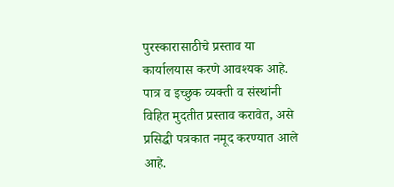पुरस्कारासाठीचे प्रस्ताव या कार्यालयास करणे आवश्यक आहे. पात्र व इच्छुक व्यक्ती व संस्थांनी विहित मुदतीत प्रस्ताव करावेत, असे प्रसिद्धी पत्रकात नमूद करण्यात आले आहे.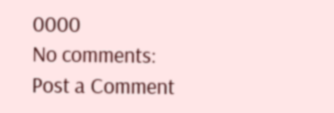0000
No comments:
Post a Comment